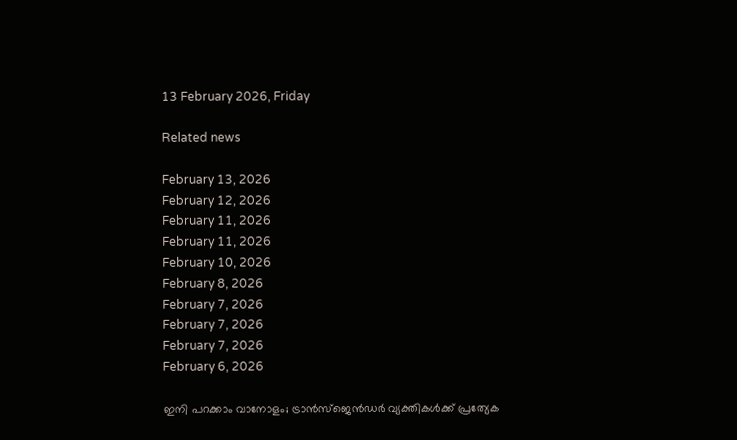13 February 2026, Friday

Related news

February 13, 2026
February 12, 2026
February 11, 2026
February 11, 2026
February 10, 2026
February 8, 2026
February 7, 2026
February 7, 2026
February 7, 2026
February 6, 2026

ഇനി പറക്കാം വാനോളം; ട്രാൻസ്ജെൻഡർ വ്യക്തികൾക്ക് പ്രത്യേക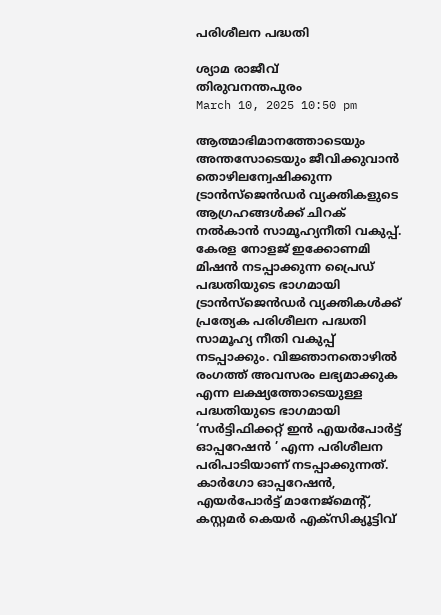പരിശീലന പദ്ധതി

ശ്യാമ രാജീവ്
തിരുവനന്തപുരം
March 10, 2025 10:50 pm

ആത്മാഭിമാനത്തോടെയും അന്തസോടെയും ജീവിക്കുവാന്‍ തൊഴിലന്വേഷിക്കുന്ന ട്രാൻസ്ജെൻഡര്‍ വ്യക്തികളുടെ ആഗ്രഹങ്ങള്‍ക്ക് ചിറക് നല്‍കാന്‍ സാമൂഹ്യനീതി വകുപ്പ്. കേരള നോളജ് ഇക്കോണമി മിഷൻ നടപ്പാക്കുന്ന പ്രൈഡ് പദ്ധതിയുടെ ഭാഗമായി ട്രാൻസ്ജെൻഡർ വ്യക്തികൾക്ക് പ്രത്യേക പരിശീലന പദ്ധതി സാമൂഹ്യ നീതി വകുപ്പ് നടപ്പാക്കും. വിജ്ഞാനതൊഴിൽ രംഗത്ത് അവസരം ലഭ്യമാക്കുക എന്ന ലക്ഷ്യത്തോടെയുള്ള പദ്ധതിയുടെ ഭാഗമായി ‘സർട്ടിഫിക്കറ്റ് ഇൻ എയർപോർട്ട് ഓപ്പറേഷൻ ’ എന്ന പരിശീലന പരിപാടിയാണ് നടപ്പാക്കുന്നത്. കാര്‍ഗോ ഓപ്പറേഷന്‍, എയര്‍പോര്‍ട്ട് മാനേജ്മെന്റ്, കസ്റ്റമര്‍ കെയര്‍ എക്സിക്യൂട്ടിവ്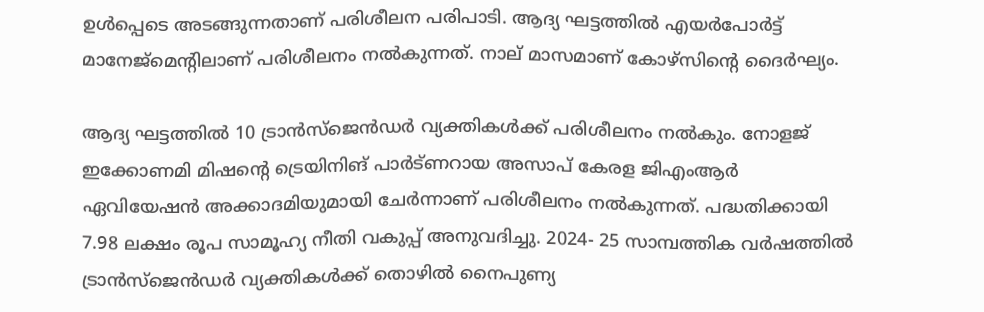ഉള്‍പ്പെടെ അടങ്ങുന്നതാണ് പരിശീലന പരിപാടി. ആദ്യ ഘട്ടത്തില്‍ എയര്‍പോര്‍ട്ട് മാനേജ്മെന്റിലാണ് പരിശീലനം നല്‍കുന്നത്. നാല് മാസമാണ് കോഴ്സിന്റെ ദൈര്‍ഘ്യം.

ആദ്യ ഘട്ടത്തില്‍ 10 ട്രാൻസ്ജെൻഡർ വ്യക്തികൾക്ക് പരിശീലനം നല്‍കും. നോളജ് ഇക്കോണമി മിഷന്റെ ട്രെയിനിങ് പാർട്ണറായ അസാപ് കേരള ജിഎംആർ ഏവിയേഷൻ അക്കാദമിയുമായി ചേർന്നാണ് പരിശീലനം നൽകുന്നത്. പദ്ധതിക്കായി 7.98 ലക്ഷം രൂപ സാമൂഹ്യ നീതി വകുപ്പ് അനുവദിച്ചു. 2024- 25 സാമ്പത്തിക വർഷത്തിൽ ട്രാൻസ്ജെൻഡർ വ്യക്തികൾക്ക് തൊഴിൽ നൈപുണ്യ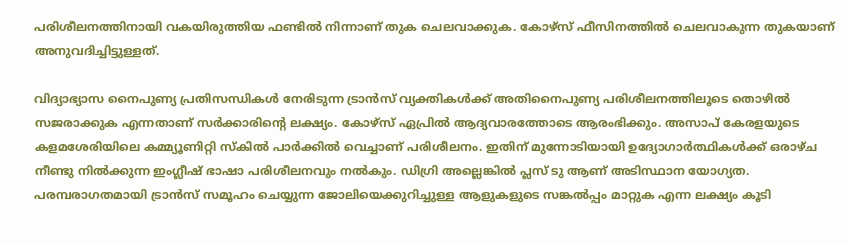പരിശീലനത്തിനായി വകയിരുത്തിയ ഫണ്ടിൽ നിന്നാണ് തുക ചെലവാക്കുക. കോഴ്സ് ഫീസിനത്തിൽ ചെലവാകുന്ന തുകയാണ് അനുവദിച്ചിട്ടുള്ളത്.

വിദ്യാഭ്യാസ നൈപുണ്യ പ്രതിസന്ധികൾ നേരിടുന്ന ട്രാൻസ് വ്യക്തികൾക്ക് അതിനൈപുണ്യ പരിശീലനത്തിലൂടെ തൊഴിൽ സജരാക്കുക എന്നതാണ് സർക്കാരിന്റെ ലക്ഷ്യം. കോഴ്സ് ഏപ്രിൽ ആദ്യവാരത്തോടെ ആരംഭിക്കും. അസാപ് കേരളയുടെ കളമശേരിയിലെ കമ്മ്യൂണിറ്റി സ്കിൽ പാർക്കിൽ വെച്ചാണ് പരിശീലനം. ഇതിന് മുന്നോടിയായി ഉദ്യോഗാർത്ഥികൾക്ക് ഒരാഴ്ച നീണ്ടു നിൽക്കുന്ന ഇംഗ്ലീഷ് ഭാഷാ പരിശീലനവും നൽകും. ഡിഗ്രി അല്ലെങ്കില്‍ പ്ലസ് ടു ആണ് അടിസ്ഥാന യോഗ്യത. പരമ്പരാഗതമായി ട്രാന്‍സ് സമൂഹം ചെയ്യുന്ന ജോലിയെക്കുറിച്ചുള്ള ആളുകളുടെ സങ്കല്‍പ്പം മാറ്റുക എന്ന ലക്ഷ്യം കൂടി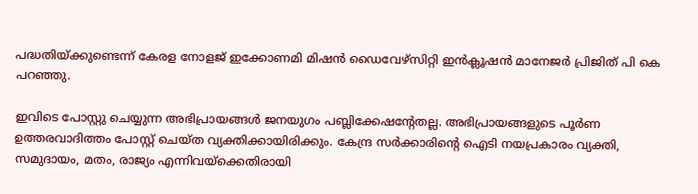പദ്ധതിയ്ക്കുണ്ടെന്ന് കേരള നോളജ് ഇക്കോണമി മിഷൻ ഡൈവേഴ്സിറ്റി ഇൻക്ലൂഷൻ മാനേജർ പ്രിജിത് പി കെ പറഞ്ഞു.

ഇവിടെ പോസ്റ്റു ചെയ്യുന്ന അഭിപ്രായങ്ങള്‍ ജനയുഗം പബ്ലിക്കേഷന്റേതല്ല. അഭിപ്രായങ്ങളുടെ പൂര്‍ണ ഉത്തരവാദിത്തം പോസ്റ്റ് ചെയ്ത വ്യക്തിക്കായിരിക്കും. കേന്ദ്ര സര്‍ക്കാരിന്റെ ഐടി നയപ്രകാരം വ്യക്തി, സമുദായം, മതം, രാജ്യം എന്നിവയ്‌ക്കെതിരായി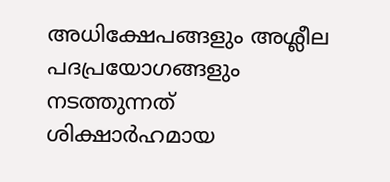അധിക്ഷേപങ്ങളും അശ്ലീല പദപ്രയോഗങ്ങളും നടത്തുന്നത് ശിക്ഷാര്‍ഹമായ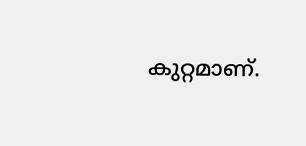കുറ്റമാണ്.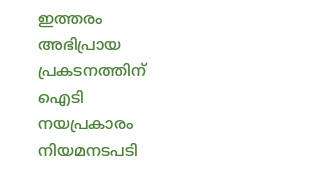ഇത്തരം അഭിപ്രായ പ്രകടനത്തിന് ഐടി നയപ്രകാരം നിയമനടപടി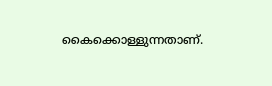കൈക്കൊള്ളുന്നതാണ്.